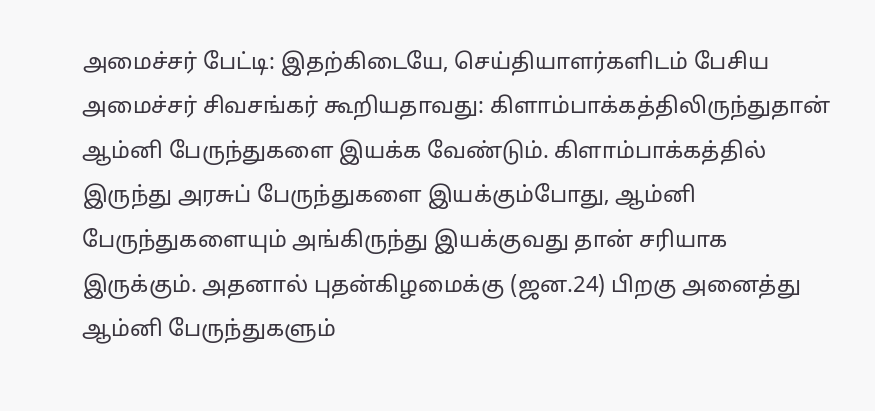அமைச்சர் பேட்டி: இதற்கிடையே, செய்தியாளர்களிடம் பேசிய அமைச்சர் சிவசங்கர் கூறியதாவது: கிளாம்பாக்கத்திலிருந்துதான் ஆம்னி பேருந்துகளை இயக்க வேண்டும். கிளாம்பாக்கத்தில் இருந்து அரசுப் பேருந்துகளை இயக்கும்போது, ஆம்னி பேருந்துகளையும் அங்கிருந்து இயக்குவது தான் சரியாக இருக்கும். அதனால் புதன்கிழமைக்கு (ஜன.24) பிறகு அனைத்து ஆம்னி பேருந்துகளும்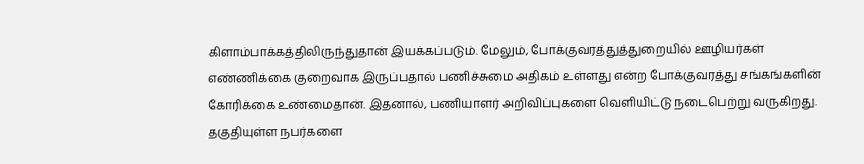கிளாம்பாக்கத்திலிருந்துதான் இயக்கப்படும். மேலும், போக்குவரத்துத்துறையில் ஊழியர்கள் எண்ணிக்கை குறைவாக இருப்பதால் பணிச்சுமை அதிகம் உள்ளது என்ற போக்குவரத்து சங்கங்களின் கோரிக்கை உண்மைதான். இதனால், பணியாளர் அறிவிப்புகளை வெளியிட்டு நடைபெற்று வருகிறது. தகுதியுள்ள நபர்களை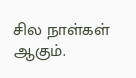சில நாள்கள் ஆகும்.